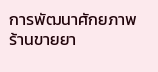การพัฒนาศักยภาพร้านขายยา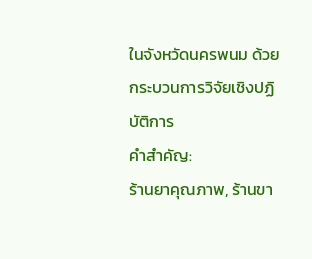ในจังหวัดนครพนม ด้วยกระบวนการวิจัยเชิงปฏิบัติการ
คำสำคัญ:
ร้านยาคุณภาพ, ร้านขา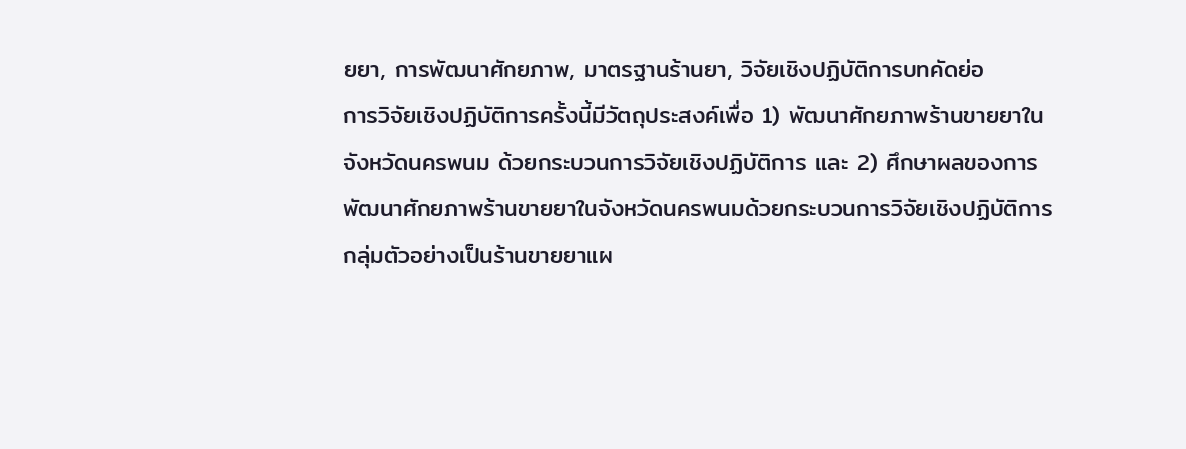ยยา, การพัฒนาศักยภาพ, มาตรฐานร้านยา, วิจัยเชิงปฏิบัติการบทคัดย่อ
การวิจัยเชิงปฏิบัติการครั้งนี้มีวัตถุประสงค์เพื่อ 1) พัฒนาศักยภาพร้านขายยาในจังหวัดนครพนม ด้วยกระบวนการวิจัยเชิงปฏิบัติการ และ 2) ศึกษาผลของการพัฒนาศักยภาพร้านขายยาในจังหวัดนครพนมด้วยกระบวนการวิจัยเชิงปฏิบัติการ กลุ่มตัวอย่างเป็นร้านขายยาแผ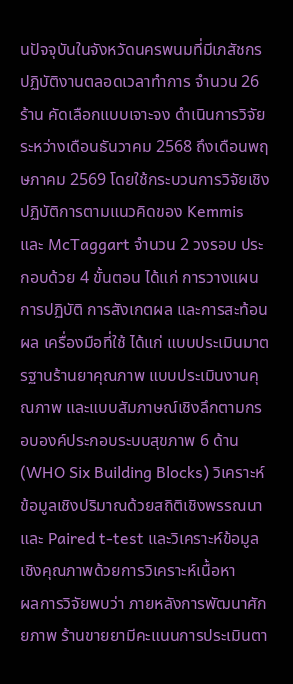นปัจจุบันในจังหวัดนครพนมที่มีเภสัชกรปฏิบัติงานตลอดเวลาทำการ จำนวน 26 ร้าน คัดเลือกแบบเจาะจง ดำเนินการวิจัยระหว่างเดือนธันวาคม 2568 ถึงเดือนพฤษภาคม 2569 โดยใช้กระบวนการวิจัยเชิงปฏิบัติการตามแนวคิดของ Kemmis และ McTaggart จำนวน 2 วงรอบ ประกอบด้วย 4 ขั้นตอน ได้แก่ การวางแผน การปฏิบัติ การสังเกตผล และการสะท้อนผล เครื่องมือที่ใช้ ได้แก่ แบบประเมินมาตรฐานร้านยาคุณภาพ แบบประเมินงานคุณภาพ และแบบสัมภาษณ์เชิงลึกตามกรอบองค์ประกอบระบบสุขภาพ 6 ด้าน (WHO Six Building Blocks) วิเคราะห์ข้อมูลเชิงปริมาณด้วยสถิติเชิงพรรณนาและ Paired t-test และวิเคราะห์ข้อมูลเชิงคุณภาพด้วยการวิเคราะห์เนื้อหา
ผลการวิจัยพบว่า ภายหลังการพัฒนาศักยภาพ ร้านขายยามีคะแนนการประเมินตา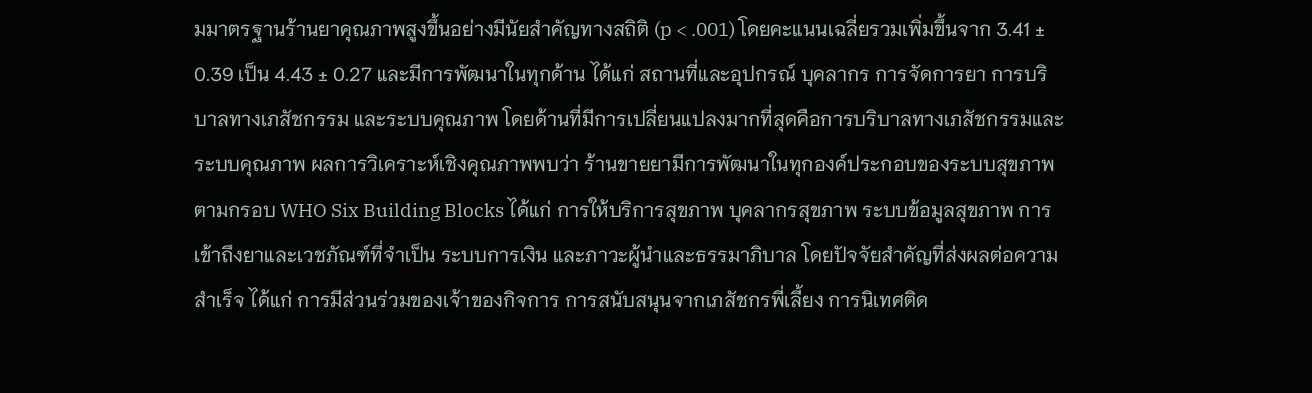มมาตรฐานร้านยาคุณภาพสูงขึ้นอย่างมีนัยสำคัญทางสถิติ (p < .001) โดยคะแนนเฉลี่ยรวมเพิ่มขึ้นจาก 3.41 ± 0.39 เป็น 4.43 ± 0.27 และมีการพัฒนาในทุกด้าน ได้แก่ สถานที่และอุปกรณ์ บุคลากร การจัดการยา การบริบาลทางเภสัชกรรม และระบบคุณภาพ โดยด้านที่มีการเปลี่ยนแปลงมากที่สุดคือการบริบาลทางเภสัชกรรมและระบบคุณภาพ ผลการวิเคราะห์เชิงคุณภาพพบว่า ร้านขายยามีการพัฒนาในทุกองค์ประกอบของระบบสุขภาพตามกรอบ WHO Six Building Blocks ได้แก่ การให้บริการสุขภาพ บุคลากรสุขภาพ ระบบข้อมูลสุขภาพ การเข้าถึงยาและเวชภัณฑ์ที่จำเป็น ระบบการเงิน และภาวะผู้นำและธรรมาภิบาล โดยปัจจัยสำคัญที่ส่งผลต่อความสำเร็จ ได้แก่ การมีส่วนร่วมของเจ้าของกิจการ การสนับสนุนจากเภสัชกรพี่เลี้ยง การนิเทศติด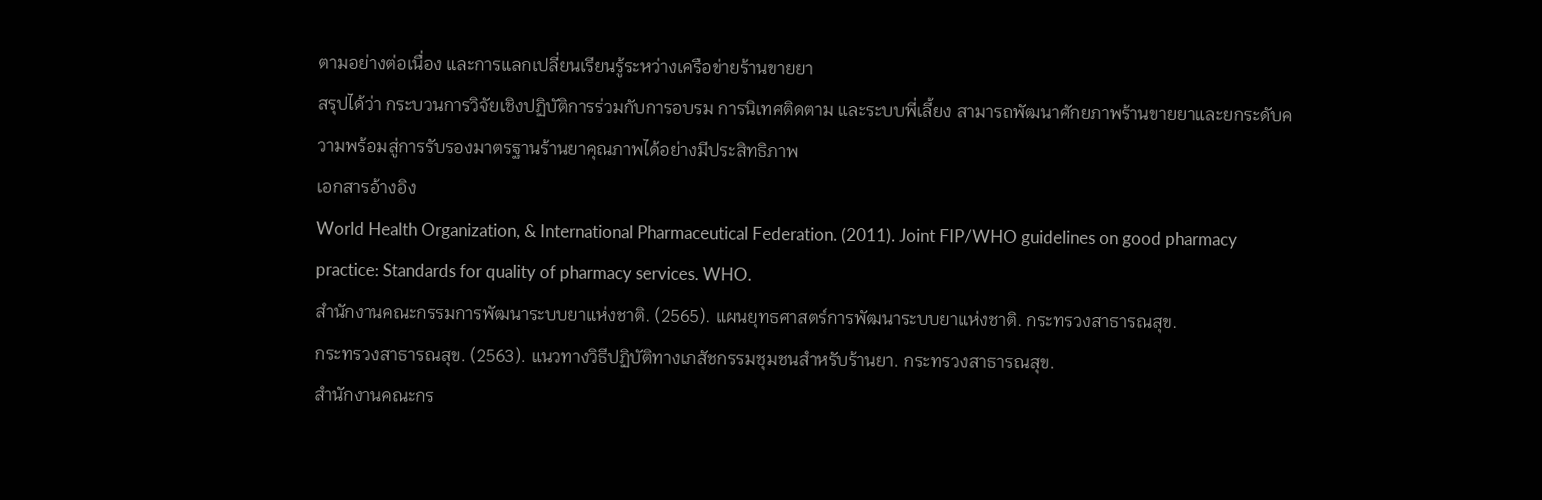ตามอย่างต่อเนื่อง และการแลกเปลี่ยนเรียนรู้ระหว่างเครือข่ายร้านขายยา
สรุปได้ว่า กระบวนการวิจัยเชิงปฏิบัติการร่วมกับการอบรม การนิเทศติดตาม และระบบพี่เลี้ยง สามารถพัฒนาศักยภาพร้านขายยาและยกระดับความพร้อมสู่การรับรองมาตรฐานร้านยาคุณภาพได้อย่างมีประสิทธิภาพ
เอกสารอ้างอิง
World Health Organization, & International Pharmaceutical Federation. (2011). Joint FIP/WHO guidelines on good pharmacy practice: Standards for quality of pharmacy services. WHO.
สำนักงานคณะกรรมการพัฒนาระบบยาแห่งชาติ. (2565). แผนยุทธศาสตร์การพัฒนาระบบยาแห่งชาติ. กระทรวงสาธารณสุข.
กระทรวงสาธารณสุข. (2563). แนวทางวิธีปฏิบัติทางเภสัชกรรมชุมชนสำหรับร้านยา. กระทรวงสาธารณสุข.
สำนักงานคณะกร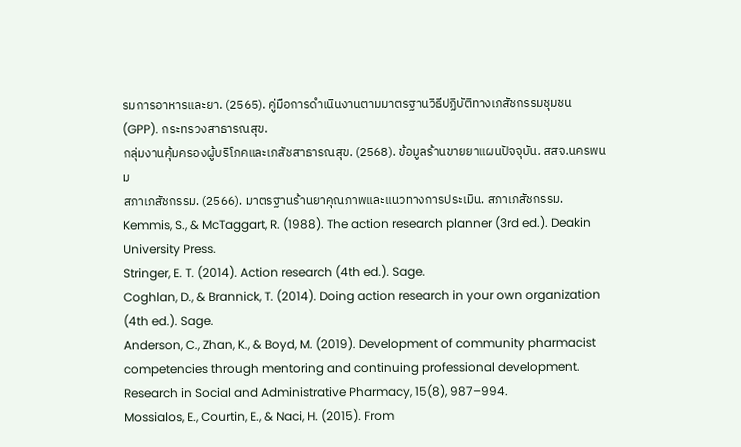รมการอาหารและยา. (2565). คู่มือการดำเนินงานตามมาตรฐานวิธีปฏิบัติทางเภสัชกรรมชุมชน (GPP). กระทรวงสาธารณสุข.
กลุ่มงานคุ้มครองผู้บริโภคและเภสัชสาธารณสุข. (2568). ข้อมูลร้านขายยาแผนปัจจุบัน. สสจ.นครพนม
สภาเภสัชกรรม. (2566). มาตรฐานร้านยาคุณภาพและแนวทางการประเมิน. สภาเภสัชกรรม.
Kemmis, S., & McTaggart, R. (1988). The action research planner (3rd ed.). Deakin University Press.
Stringer, E. T. (2014). Action research (4th ed.). Sage.
Coghlan, D., & Brannick, T. (2014). Doing action research in your own organization (4th ed.). Sage.
Anderson, C., Zhan, K., & Boyd, M. (2019). Development of community pharmacist competencies through mentoring and continuing professional development. Research in Social and Administrative Pharmacy, 15(8), 987–994.
Mossialos, E., Courtin, E., & Naci, H. (2015). From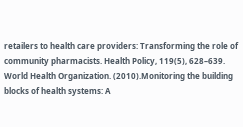retailers to health care providers: Transforming the role of community pharmacists. Health Policy, 119(5), 628–639.
World Health Organization. (2010).Monitoring the building blocks of health systems: A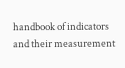handbook of indicators and their measurement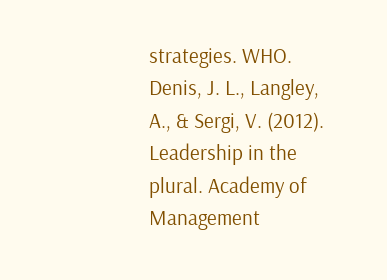strategies. WHO.
Denis, J. L., Langley, A., & Sergi, V. (2012). Leadership in the plural. Academy of Management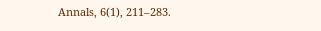Annals, 6(1), 211–283.